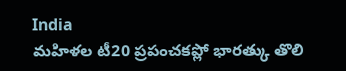India
మహిళల టీ20 ప్రపంచకప్లో భారత్కు తొలి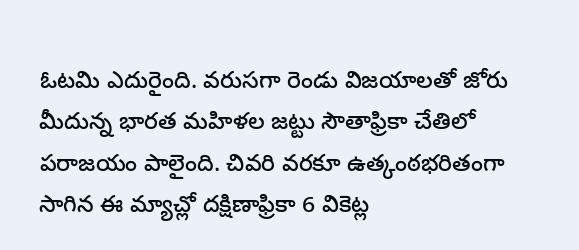ఓటమి ఎదురైంది. వరుసగా రెండు విజయాలతో జోరు మీదున్న భారత మహిళల జట్టు సౌతాఫ్రికా చేతిలో పరాజయం పాలైంది. చివరి వరకూ ఉత్కంఠభరితంగా సాగిన ఈ మ్యాచ్లో దక్షిణాఫ్రికా 6 వికెట్ల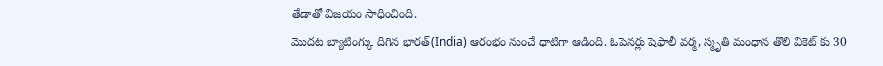తేడాతో విజయం సాధించింది.
మొదట బ్యాటింగ్కు దిగిన భారత్(India) ఆరంభం నుంచే ధాటిగా ఆడింది. ఓపెనర్లు షెఫాలీ వర్మ, స్మృతి మంధాన తొలి వికెట్ కు 30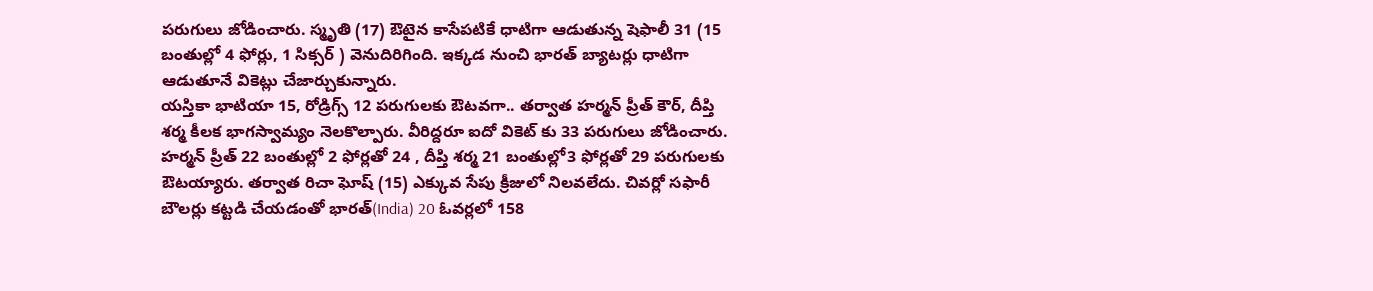పరుగులు జోడించారు. స్మృతి (17) ఔటైన కాసేపటికే ధాటిగా ఆడుతున్న షెఫాలీ 31 (15 బంతుల్లో 4 ఫోర్లు, 1 సిక్సర్ ) వెనుదిరిగింది. ఇక్కడ నుంచి భారత్ బ్యాటర్లు ధాటిగా ఆడుతూనే వికెట్లు చేజార్చుకున్నారు.
యస్తికా భాటియా 15, రోడ్రిగ్స్ 12 పరుగులకు ఔటవగా.. తర్వాత హర్మన్ ప్రీత్ కౌర్, దీప్తి శర్మ కీలక భాగస్వామ్యం నెలకొల్పారు. వీరిద్దరూ ఐదో వికెట్ కు 33 పరుగులు జోడించారు. హర్మన్ ప్రీత్ 22 బంతుల్లో 2 ఫోర్లతో 24 , దీప్తి శర్మ 21 బంతుల్లో3 ఫోర్లతో 29 పరుగులకు ఔటయ్యారు. తర్వాత రిచా ఘోష్ (15) ఎక్కువ సేపు క్రీజులో నిలవలేదు. చివర్లో సఫారీ బౌలర్లు కట్టడి చేయడంతో భారత్(India) 20 ఓవర్లలో 158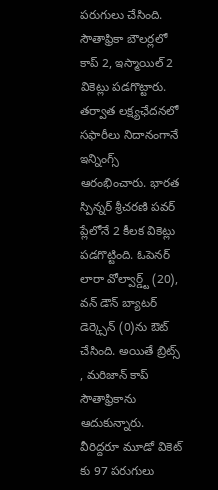పరుగులు చేసింది. సౌతాఫ్రికా బౌలర్లలో కాప్ 2, ఇస్మాయిల్ 2 వికెట్లు పడగొట్టారు.
తర్వాత లక్ష్యఛేదనలో సఫారీలు నిదానంగానే ఇన్నింగ్స్ ఆరంభించారు. భారత స్పిన్నర్ శ్రీచరణి పవర్ ప్లేలోనే 2 కీలక వికెట్లు పడగొట్టింది. ఓపెనర్ లారా వోల్వార్డ్ట్ (20), వన్ డౌన్ బ్యాటర్ డెర్క్సెన్ (0)ను ఔట్ చేసింది. అయితే బ్రిట్స్ , మరిజాన్ కాప్ సౌతాఫ్రికాను ఆదుకున్నారు. వీరిద్దరూ మూడో వికెట్ కు 97 పరుగులు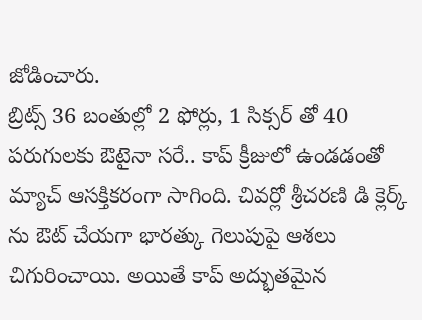జోడించారు.
బ్రిట్స్ 36 బంతుల్లో 2 ఫోర్లు, 1 సిక్సర్ తో 40 పరుగులకు ఔటైనా సరే.. కాప్ క్రీజులో ఉండడంతో మ్యాచ్ ఆసక్తికరంగా సాగింది. చివర్లో శ్రీచరణి డి క్లెర్క్ ను ఔట్ చేయగా భారత్కు గెలుపుపై ఆశలు చిగురించాయి. అయితే కాప్ అద్భుతమైన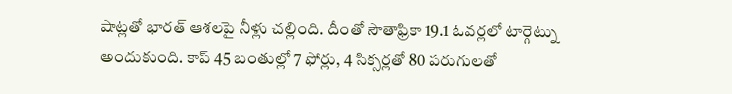షాట్లతో భారత్ ఆశలపై నీళ్లు చల్లింది. దీంతో సౌతాఫ్రికా 19.1 ఓవర్లలో టార్గెట్ను అందుకుంది. కాప్ 45 బంతుల్లో 7 ఫోర్లు, 4 సిక్సర్లతో 80 పరుగులతో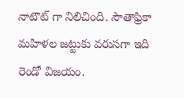నాటౌట్ గా నిలిచింది. సౌతాఫ్రికా మహిళల జట్టుకు వరుసగా ఇది రెండో విజయం.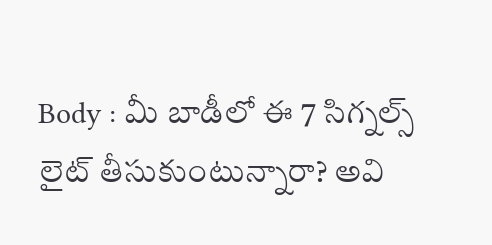Body : మీ బాడీలో ఈ 7 సిగ్నల్స్ లైట్ తీసుకుంటున్నారా? అవి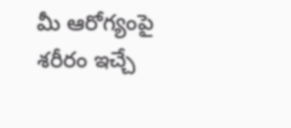మీ ఆరోగ్యంపై శరీరం ఇచ్చే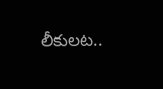లీకులట..